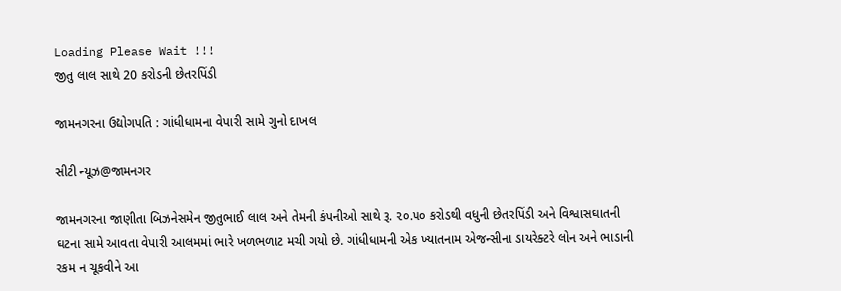Loading Please Wait !!!
જીતુ લાલ સાથે 20 કરોડની છેતરપિંડી

જામનગરના ઉદ્યોગપતિ : ગાંધીધામના વેપારી સામે ગુનો દાખલ

સીટી ન્યૂઝ@જામનગર

જામનગરના જાણીતા બિઝનેસમેન જીતુભાઈ લાલ અને તેમની કંપનીઓ સાથે રૂ. ૨૦.૫૦ કરોડથી વધુની છેતરપિંડી અને વિશ્વાસઘાતની ઘટના સામે આવતા વેપારી આલમમાં ભારે ખળભળાટ મચી ગયો છે. ગાંધીધામની એક ખ્યાતનામ એજન્સીના ડાયરેક્ટરે લોન અને ભાડાની રકમ ન ચૂકવીને આ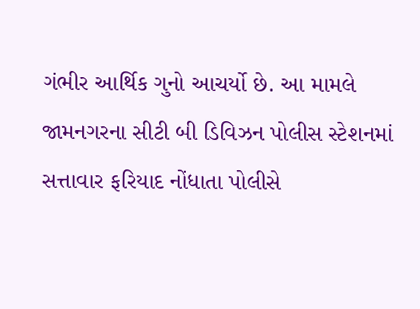ગંભીર આર્થિક ગુનો આચર્યો છે. આ મામલે જામનગરના સીટી બી ડિવિઝન પોલીસ સ્ટેશનમાં સત્તાવાર ફરિયાદ નોંધાતા પોલીસે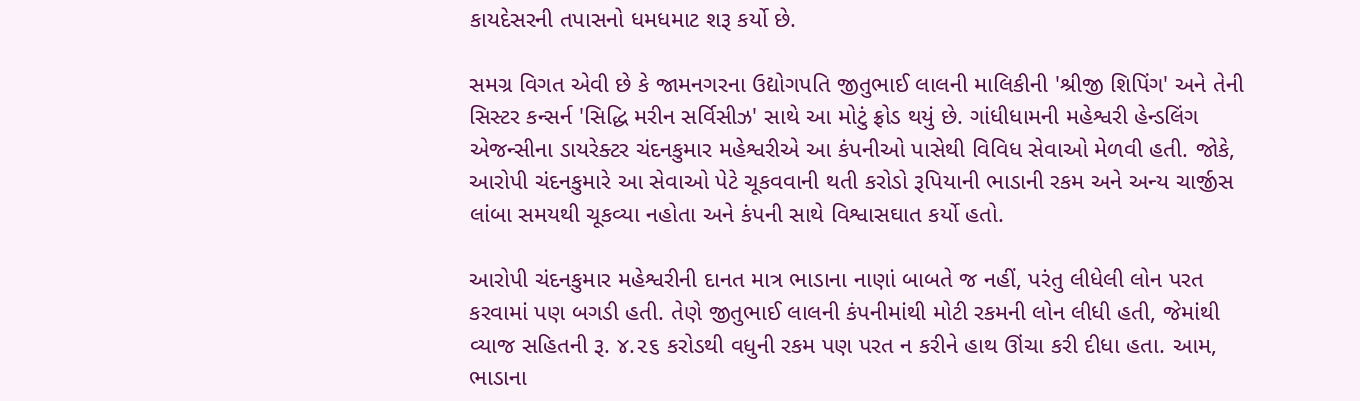કાયદેસરની તપાસનો ધમધમાટ શરૂ કર્યો છે.

સમગ્ર વિગત એવી છે કે જામનગરના ઉદ્યોગપતિ જીતુભાઈ લાલની માલિકીની 'શ્રીજી શિપિંગ' અને તેની સિસ્ટર કન્સર્ન 'સિદ્ધિ મરીન સર્વિસીઝ' સાથે આ મોટું ફ્રોડ થયું છે. ગાંધીધામની મહેશ્વરી હેન્ડલિંગ એજન્સીના ડાયરેક્ટર ચંદનકુમાર મહેશ્વરીએ આ કંપનીઓ પાસેથી વિવિધ સેવાઓ મેળવી હતી. જોકે, આરોપી ચંદનકુમારે આ સેવાઓ પેટે ચૂકવવાની થતી કરોડો રૂપિયાની ભાડાની રકમ અને અન્ય ચાર્જીસ લાંબા સમયથી ચૂકવ્યા નહોતા અને કંપની સાથે વિશ્વાસઘાત કર્યો હતો.

આરોપી ચંદનકુમાર મહેશ્વરીની દાનત માત્ર ભાડાના નાણાં બાબતે જ નહીં, પરંતુ લીધેલી લોન પરત કરવામાં પણ બગડી હતી. તેણે જીતુભાઈ લાલની કંપનીમાંથી મોટી રકમની લોન લીધી હતી, જેમાંથી વ્યાજ સહિતની રૂ. ૪.૨૬ કરોડથી વધુની રકમ પણ પરત ન કરીને હાથ ઊંચા કરી દીધા હતા. આમ, ભાડાના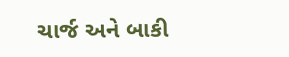ચાર્જ અને બાકી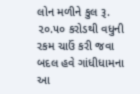લોન મળીને કુલ રૂ. ૨૦.૫૦ કરોડથી વધુની રકમ ચાઉં કરી જવા બદલ હવે ગાંધીધામના આ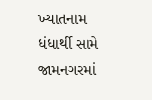ખ્યાતનામ ધંધાર્થી સામે જામનગરમાં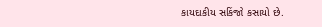કાયદાકીય સકિંજો કસાયો છે.